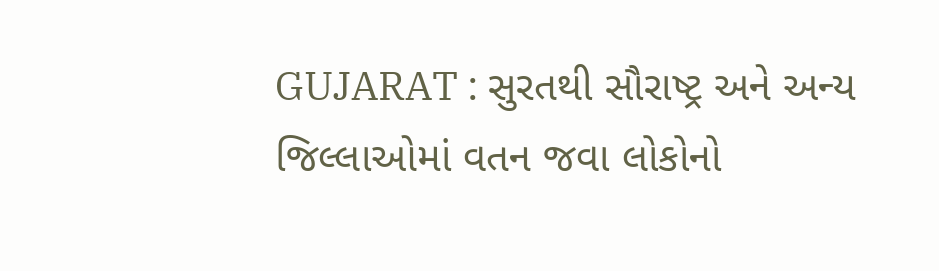GUJARAT : સુરતથી સૌરાષ્ટ્ર અને અન્ય જિલ્લાઓમાં વતન જવા લોકોનો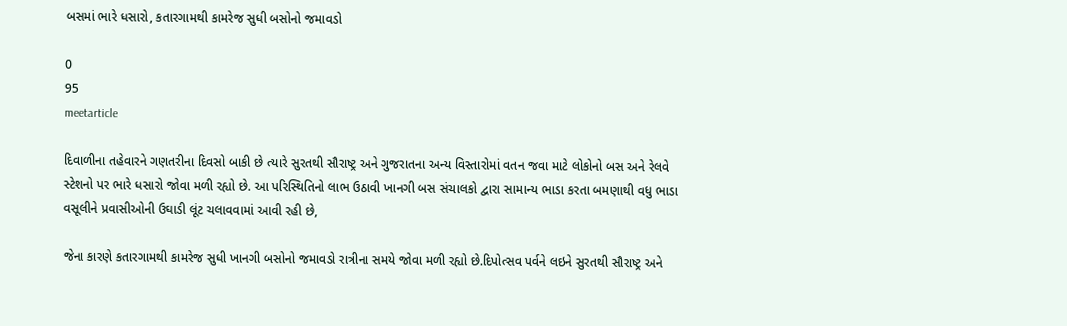બસમાં ભારે ધસારો, કતારગામથી કામરેજ સુધી બસોનો જમાવડો

0
95
meetarticle

દિવાળીના તહેવારને ગણતરીના દિવસો બાકી છે ત્યારે સુરતથી સૌરાષ્ટ્ર અને ગુજરાતના અન્ય વિસ્તારોમાં વતન જવા માટે લોકોનો બસ અને રેલવે સ્ટેશનો પર ભારે ધસારો જોવા મળી રહ્યો છે. આ પરિસ્થિતિનો લાભ ઉઠાવી ખાનગી બસ સંચાલકો દ્વારા સામાન્ય ભાડા કરતા બમણાથી વધુ ભાડા વસૂલીને પ્રવાસીઓની ઉઘાડી લૂંટ ચલાવવામાં આવી રહી છે,

જેના કારણે કતારગામથી કામરેજ સુધી ખાનગી બસોનો જમાવડો રાત્રીના સમયે જોવા મળી રહ્યો છે.દિપોત્સવ પર્વને લઇને સુરતથી સૌરાષ્ટ્ર અને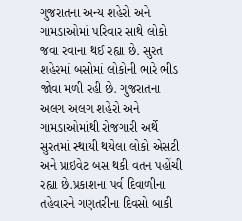ગુજરાતના અન્ય શહેરો અને ગામડાઓમાં પરિવાર સાથે લોકો જવા રવાના થઈ રહ્યા છે. સુરત શહેરમાં બસોમાં લોકોની ભારે ભીડ જોવા મળી રહી છે. ગુજરાતના અલગ અલગ શહેરો અને ગામડાઓમાંથી રોજગારી અર્થે સુરતમાં સ્થાયી થયેલા લોકો એસટી અને પ્રાઇવેટ બસ થકી વતન પહોંચી રહ્યા છે.પ્રકાશના પર્વ દિવાળીના તહેવારને ગણતરીના દિવસો બાકી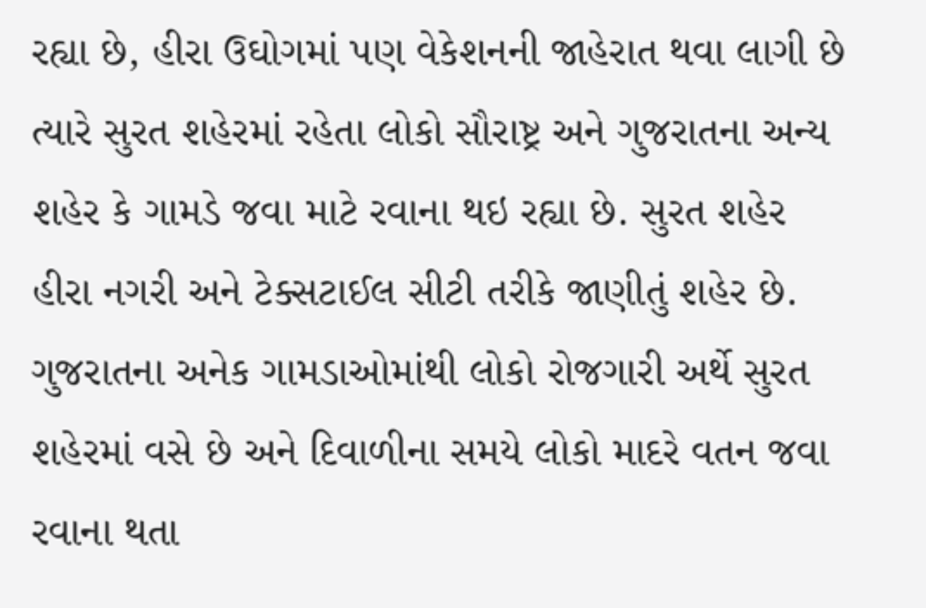રહ્યા છે, હીરા ઉઘોગમાં પણ વેકેશનની જાહેરાત થવા લાગી છે ત્યારે સુરત શહેરમાં રહેતા લોકો સૌરાષ્ટ્ર અને ગુજરાતના અન્ય શહેર કે ગામડે જવા માટે રવાના થઇ રહ્યા છે. સુરત શહેર હીરા નગરી અને ટેક્સટાઈલ સીટી તરીકે જાણીતું શહેર છે. ગુજરાતના અનેક ગામડાઓમાંથી લોકો રોજગારી અર્થે સુરત શહેરમાં વસે છે અને દિવાળીના સમયે લોકો માદરે વતન જવા રવાના થતા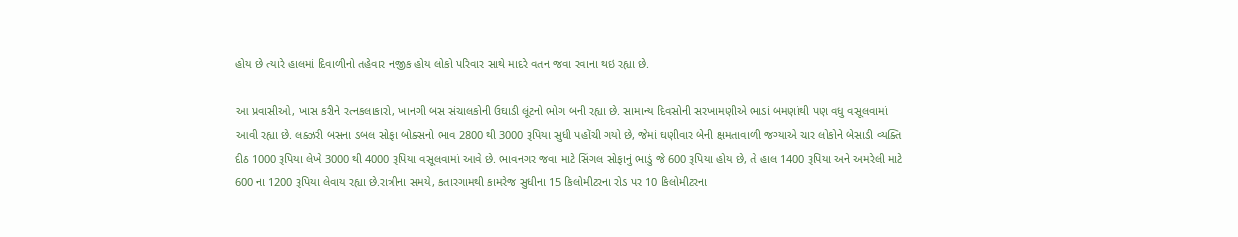હોય છે ત્યારે હાલમાં દિવાળીનો તહેવાર નજીક હોય લોકો પરિવાર સાથે માદરે વતન જવા રવાના થઇ રહ્યા છે.

આ પ્રવાસીઓ, ખાસ કરીને રત્નકલાકારો, ખાનગી બસ સંચાલકોની ઉઘાડી લૂંટનો ભોગ બની રહ્યા છે. સામાન્ય દિવસોની સરખામણીએ ભાડાં બમણાંથી પણ વધુ વસૂલવામાં આવી રહ્યા છે. લક્ઝરી બસના ડબલ સોફા બોક્સનો ભાવ 2800 થી 3000 રૂપિયા સુધી પહોંચી ગયો છે, જેમાં ઘણીવાર બેની ક્ષમતાવાળી જગ્યાએ ચાર લોકોને બેસાડી વ્યક્તિ દીઠ 1000 રૂપિયા લેખે 3000 થી 4000 રૂપિયા વસૂલવામાં આવે છે. ભાવનગર જવા માટે સિંગલ સોફાનું ભાડું જે 600 રૂપિયા હોય છે, તે હાલ 1400 રૂપિયા અને અમરેલી માટે 600 ના 1200 રૂપિયા લેવાય રહ્યા છે.રાત્રીના સમયે, કતારગામથી કામરેજ સુધીના 15 કિલોમીટરના રોડ પર 10 કિલોમીટરના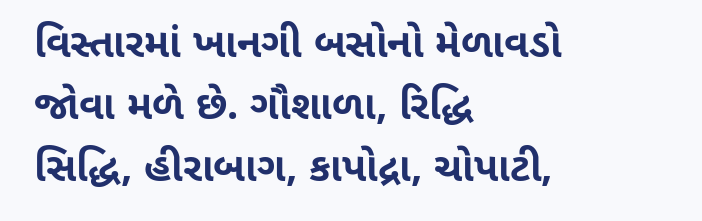વિસ્તારમાં ખાનગી બસોનો મેળાવડો જોવા મળે છે. ગૌશાળા, રિદ્ધિ સિદ્ધિ, હીરાબાગ, કાપોદ્રા, ચોપાટી,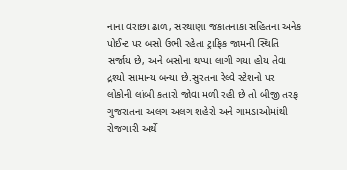નાના વરાછા ઢાળ, સરથાણા જકાતનાકા સહિતના અનેક પોઈન્ટ પર બસો ઉભી રહેતા ટ્રાફિક જામની સ્થિતિ સર્જાય છે, અને બસોના થપ્પા લાગી ગયા હોય તેવા દ્રશ્યો સામાન્ય બન્યા છે.સુરતના રેલ્વે સ્ટેશનો પર લોકોની લાંબી કતારો જોવા મળી રહી છે તો બીજી તરફ ગુજરાતના અલગ અલગ શહેરો અને ગામડાઓમાંથી રોજગારી અર્થે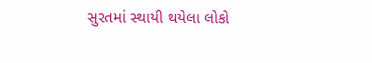સુરતમાં સ્થાયી થયેલા લોકો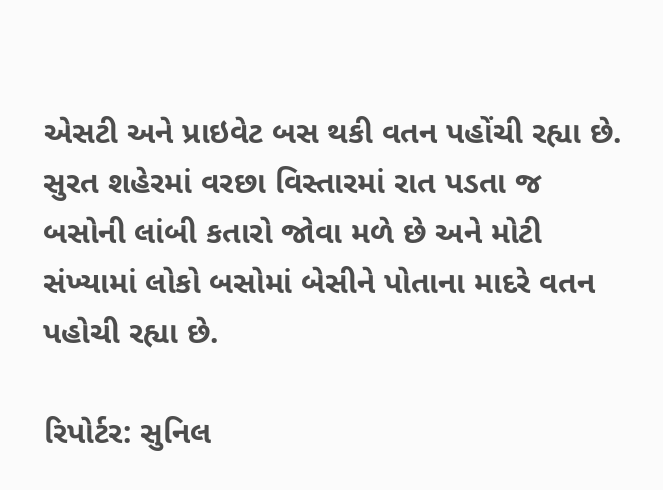એસટી અને પ્રાઇવેટ બસ થકી વતન પહોંચી રહ્યા છે. સુરત શહેરમાં વરછા વિસ્તારમાં રાત પડતા જ બસોની લાંબી કતારો જોવા મળે છે અને મોટી સંખ્યામાં લોકો બસોમાં બેસીને પોતાના માદરે વતન પહોચી રહ્યા છે.

રિપોર્ટર: સુનિલ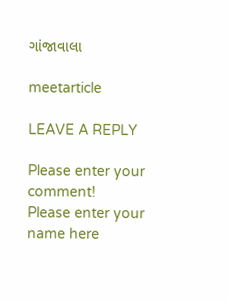ગાંજાવાલા

meetarticle

LEAVE A REPLY

Please enter your comment!
Please enter your name here